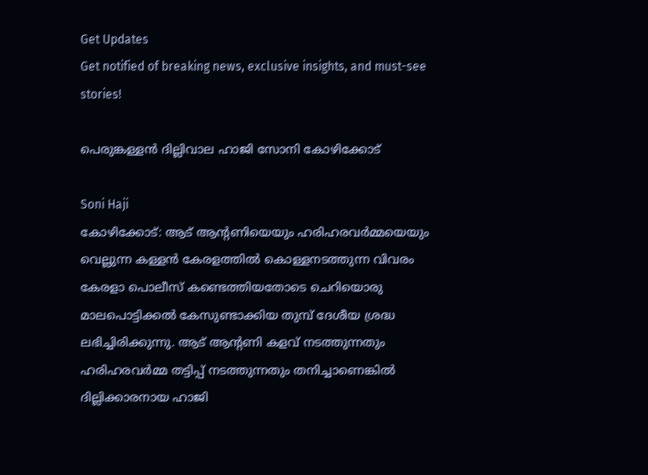Get Updates
Get notified of breaking news, exclusive insights, and must-see stories!

പെരുങ്കള്ളന്‍ ദില്ലിവാല ഹാജി സോനി കോഴിക്കോട്

Soni Haji
കോഴിക്കോട്: ആട് ആന്റണിയെയും ഹരിഹരവര്‍മ്മയെയും വെല്ലുന്ന കള്ളന്‍ കേരളത്തില്‍ കൊള്ളനടത്തുന്ന വിവരം കേരളാ പൊലീസ് കണ്ടെത്തിയതോടെ ചെറിയൊരു മാലപൊട്ടിക്കല്‍ കേസുണ്ടാക്കിയ തുമ്പ് ദേശീയ ശ്രദ്ധ ലഭിച്ചിരിക്കുന്നു. ആട് ആന്റണി കളവ് നടത്തുന്നതും ഹരിഹരവര്‍മ്മ തട്ടിപ്പ് നടത്തുന്നതും തനിച്ചാണെങ്കില്‍ ദില്ലിക്കാരനായ ഹാജി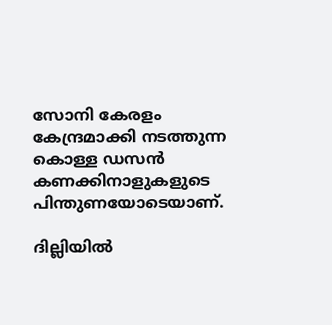സോനി കേരളം കേന്ദ്രമാക്കി നടത്തുന്ന കൊള്ള ഡസന്‍ കണക്കിനാളുകളുടെ പിന്തുണയോടെയാണ്.

ദില്ലിയില്‍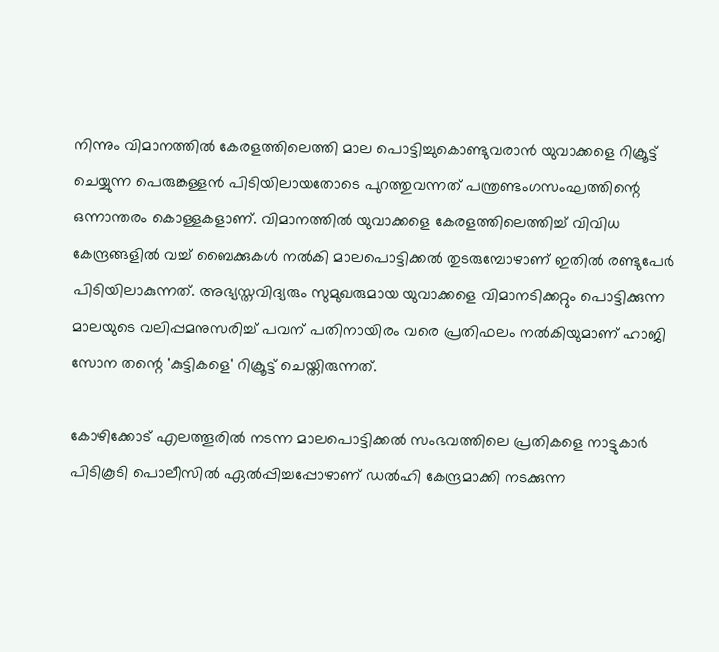നിന്നും വിമാനത്തില്‍ കേരളത്തിലെത്തി മാല പൊട്ടിച്ചുകൊണ്ടുവരാന്‍ യുവാക്കളെ റിക്രൂട്ട് ചെയ്യുന്ന പെരുങ്കള്ളന്‍ പിടിയിലായതോടെ പുറത്തുവന്നത് പന്ത്രണ്ടംഗസംഘത്തിന്റെ ഒന്നാന്തരം കൊള്ളകളാണ്. വിമാനത്തില്‍ യുവാക്കളെ കേരളത്തിലെത്തിച്ച് വിവിധ കേന്ദ്രങ്ങളില്‍ വച്ച് ബൈക്കുകള്‍ നല്‍കി മാലപൊട്ടിക്കല്‍ തുടരുമ്പോഴാണ് ഇതില്‍ രണ്ടുപേര്‍ പിടിയിലാകുന്നത്. അഭ്യസ്തവിദ്യരും സുമുഖരുമായ യുവാക്കളെ വിമാനടിക്കറ്റും പൊട്ടിക്കുന്ന മാലയുടെ വലിപ്പമനുസരിച്ച് പവന് പതിനായിരം വരെ പ്രതിഫലം നല്‍കിയുമാണ് ഹാജി സോന തന്റെ 'കുട്ടികളെ' റിക്രൂട്ട് ചെയ്തിരുന്നത്.

കോഴിക്കോട് എലത്തൂരില്‍ നടന്ന മാലപൊട്ടിക്കല്‍ സംഭവത്തിലെ പ്രതികളെ നാട്ടുകാര്‍ പിടികൂടി പൊലീസില്‍ ഏല്‍പ്പിച്ചപ്പോഴാണ് ഡല്‍ഹി കേന്ദ്രമാക്കി നടക്കുന്ന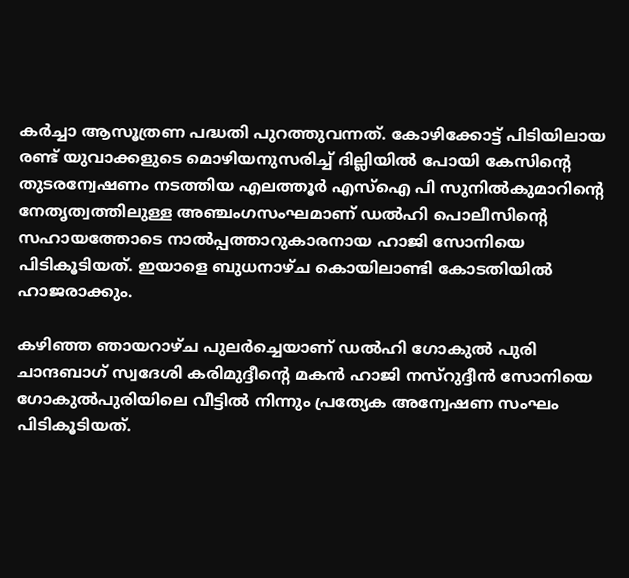കര്‍ച്ചാ ആസൂത്രണ പദ്ധതി പുറത്തുവന്നത്. കോഴിക്കോട്ട് പിടിയിലായ രണ്ട് യുവാക്കളുടെ മൊഴിയനുസരിച്ച് ദില്ലിയില്‍ പോയി കേസിന്റെ തുടരന്വേഷണം നടത്തിയ എലത്തൂര്‍ എസ്‌ഐ പി സുനില്‍കുമാറിന്റെ നേതൃത്വത്തിലുള്ള അഞ്ചംഗസംഘമാണ് ഡല്‍ഹി പൊലീസിന്റെ സഹായത്തോടെ നാല്‍പ്പത്താറുകാരനായ ഹാജി സോനിയെ പിടികൂടിയത്. ഇയാളെ ബുധനാഴ്ച കൊയിലാണ്ടി കോടതിയില്‍ ഹാജരാക്കും.

കഴിഞ്ഞ ഞായറാഴ്ച പുലര്‍ച്ചെയാണ് ഡല്‍ഹി ഗോകുല്‍ പുരി ചാന്ദബാഗ് സ്വദേശി കരിമുദ്ദീന്റെ മകന്‍ ഹാജി നസ്‌റുദ്ദീന്‍ സോനിയെ ഗോകുല്‍പുരിയിലെ വീട്ടില്‍ നിന്നും പ്രത്യേക അന്വേഷണ സംഘം പിടികൂടിയത്.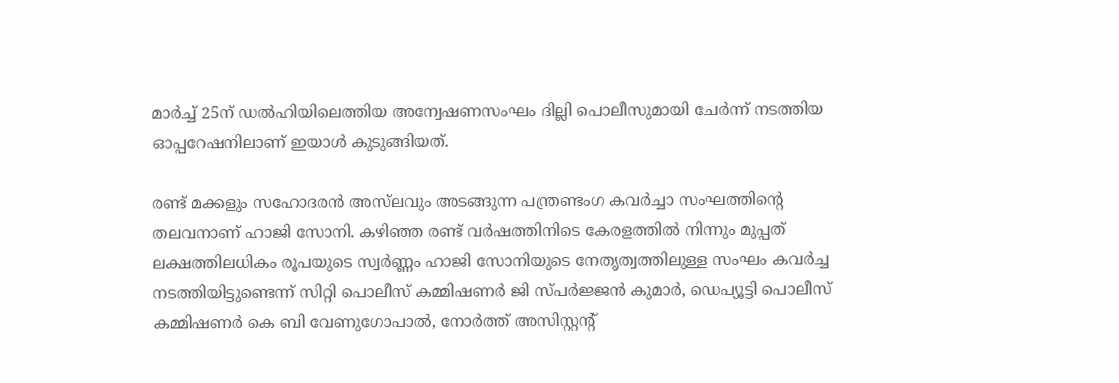മാര്‍ച്ച് 25ന് ഡല്‍ഹിയിലെത്തിയ അന്വേഷണസംഘം ദില്ലി പൊലീസുമായി ചേര്‍ന്ന് നടത്തിയ ഓപ്പറേഷനിലാണ് ഇയാള്‍ കുടുങ്ങിയത്.

രണ്ട് മക്കളും സഹോദരന്‍ അസ്‌ലവും അടങ്ങുന്ന പന്ത്രണ്ടംഗ കവര്‍ച്ചാ സംഘത്തിന്റെ തലവനാണ് ഹാജി സോനി. കഴിഞ്ഞ രണ്ട് വര്‍ഷത്തിനിടെ കേരളത്തില്‍ നിന്നും മുപ്പത് ലക്ഷത്തിലധികം രൂപയുടെ സ്വര്‍ണ്ണം ഹാജി സോനിയുടെ നേതൃത്വത്തിലുള്ള സംഘം കവര്‍ച്ച നടത്തിയിട്ടുണ്ടെന്ന് സിറ്റി പൊലീസ് കമ്മിഷണര്‍ ജി സ്പര്‍ജ്ജന്‍ കുമാര്‍, ഡെപ്യൂട്ടി പൊലീസ് കമ്മിഷണര്‍ കെ ബി വേണുഗോപാല്‍, നോര്‍ത്ത് അസിസ്റ്റന്റ്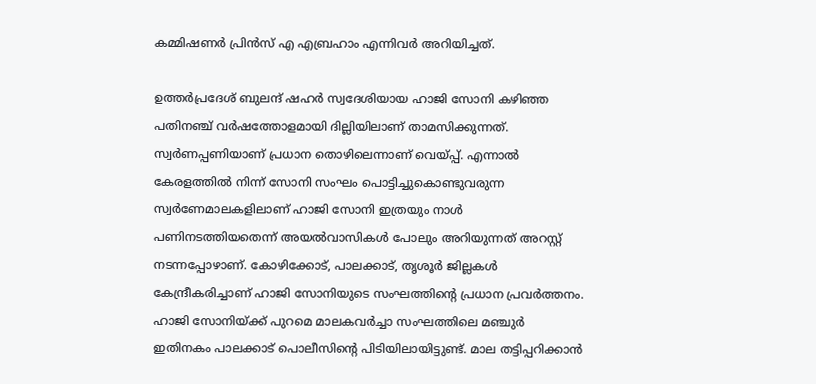കമ്മിഷണര്‍ പ്രിന്‍സ് എ എബ്രഹാം എന്നിവര്‍ അറിയിച്ചത്.

ഉത്തര്‍പ്രദേശ് ബുലന്ദ് ഷഹര്‍ സ്വദേശിയായ ഹാജി സോനി കഴിഞ്ഞ പതിനഞ്ച് വര്‍ഷത്തോളമായി ദില്ലിയിലാണ് താമസിക്കുന്നത്. സ്വര്‍ണപ്പണിയാണ് പ്രധാന തൊഴിലെന്നാണ് വെയ്പ്പ്. എന്നാല്‍ കേരളത്തില്‍ നിന്ന് സോനി സംഘം പൊട്ടിച്ചുകൊണ്ടുവരുന്ന സ്വര്‍ണേമാലകളിലാണ് ഹാജി സോനി ഇത്രയും നാള്‍ പണിനടത്തിയതെന്ന് അയല്‍വാസികള്‍ പോലും അറിയുന്നത് അറസ്റ്റ് നടന്നപ്പോഴാണ്. കോഴിക്കോട്, പാലക്കാട്, തൃശൂര്‍ ജില്ലകള്‍ കേന്ദ്രീകരിച്ചാണ് ഹാജി സോനിയുടെ സംഘത്തിന്റെ പ്രധാന പ്രവര്‍ത്തനം. ഹാജി സോനിയ്ക്ക് പുറമെ മാലകവര്‍ച്ചാ സംഘത്തിലെ മഞ്ചുര്‍ ഇതിനകം പാലക്കാട് പൊലീസിന്റെ പിടിയിലായിട്ടുണ്ട്. മാല തട്ടിപ്പറിക്കാന്‍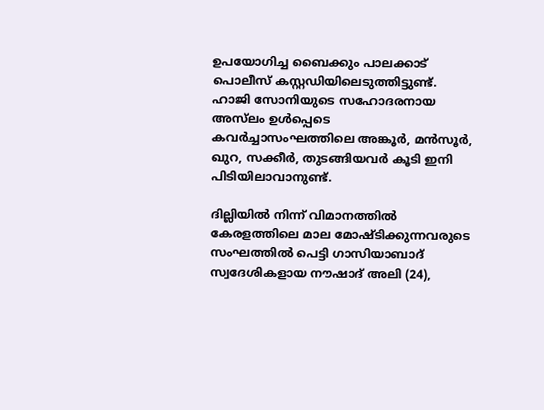ഉപയോഗിച്ച ബൈക്കും പാലക്കാട് പൊലീസ് കസ്റ്റഡിയിലെടുത്തിട്ടുണ്ട്. ഹാജി സോനിയുടെ സഹോദരനായ അസ്‌ലം ഉള്‍പ്പെടെ കവര്‍ച്ചാസംഘത്തിലെ അങ്കൂര്‍, മന്‍സൂര്‍, ഖുറ, സക്കീര്‍, തുടങ്ങിയവര്‍ കൂടി ഇനി പിടിയിലാവാനുണ്ട്.

ദില്ലിയില്‍ നിന്ന് വിമാനത്തില്‍ കേരളത്തിലെ മാല മോഷ്ടിക്കുന്നവരുടെ സംഘത്തില്‍ പെട്ടി ഗാസിയാബാദ് സ്വദേശികളായ നൗഷാദ് അലി (24),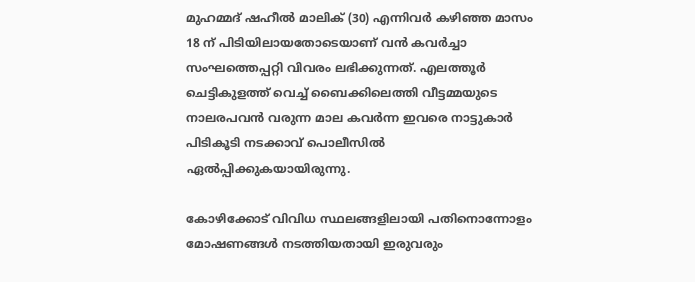മുഹമ്മദ് ഷഹീല്‍ മാലിക് (30) എന്നിവര്‍ കഴിഞ്ഞ മാസം 18 ന് പിടിയിലായതോടെയാണ് വന്‍ കവര്‍ച്ചാ സംഘത്തെപ്പറ്റി വിവരം ലഭിക്കുന്നത്. എലത്തൂര്‍ ചെട്ടികുളത്ത് വെച്ച് ബൈക്കിലെത്തി വീട്ടമ്മയുടെ നാലരപവന്‍ വരുന്ന മാല കവര്‍ന്ന ഇവരെ നാട്ടുകാര്‍ പിടികൂടി നടക്കാവ് പൊലീസില്‍ ഏല്‍പ്പിക്കുകയായിരുന്നു.

കോഴിക്കോട് വിവിധ സ്ഥലങ്ങളിലായി പതിനൊന്നോളം മോഷണങ്ങള്‍ നടത്തിയതായി ഇരുവരും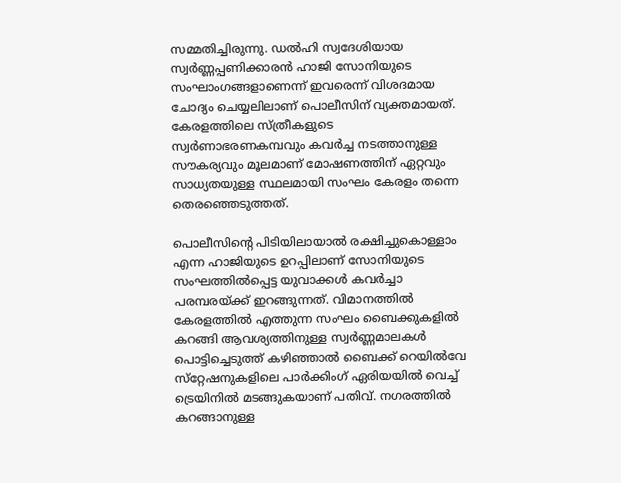സമ്മതിച്ചിരുന്നു. ഡല്‍ഹി സ്വദേശിയായ സ്വര്‍ണ്ണപ്പണിക്കാരന്‍ ഹാജി സോനിയുടെ സംഘാംഗങ്ങളാണെന്ന് ഇവരെന്ന് വിശദമായ ചോദ്യം ചെയ്യലിലാണ് പൊലീസിന് വ്യക്തമായത്. കേരളത്തിലെ സ്ത്രീകളുടെ സ്വര്‍ണാഭരണകമ്പവും കവര്‍ച്ച നടത്താനുള്ള സൗകര്യവും മൂലമാണ് മോഷണത്തിന് ഏറ്റവും സാധ്യതയുള്ള സ്ഥലമായി സംഘം കേരളം തന്നെ തെരഞ്ഞെടുത്തത്.

പൊലീസിന്റെ പിടിയിലായാല്‍ രക്ഷിച്ചുകൊള്ളാം എന്ന ഹാജിയുടെ ഉറപ്പിലാണ് സോനിയുടെ സംഘത്തില്‍പ്പെട്ട യുവാക്കള്‍ കവര്‍ച്ചാ പരമ്പരയ്ക്ക് ഇറങ്ങുന്നത്. വിമാനത്തില്‍ കേരളത്തില്‍ എത്തുന്ന സംഘം ബൈക്കുകളില്‍ കറങ്ങി ആവശ്യത്തിനുള്ള സ്വര്‍ണ്ണമാലകള്‍ പൊട്ടിച്ചെടുത്ത് കഴിഞ്ഞാല്‍ ബൈക്ക് റെയില്‍വേ സ്‌റ്റേഷനുകളിലെ പാര്‍ക്കിംഗ് ഏരിയയില്‍ വെച്ച് ട്രെയിനില്‍ മടങ്ങുകയാണ് പതിവ്. നഗരത്തില്‍ കറങ്ങാനുള്ള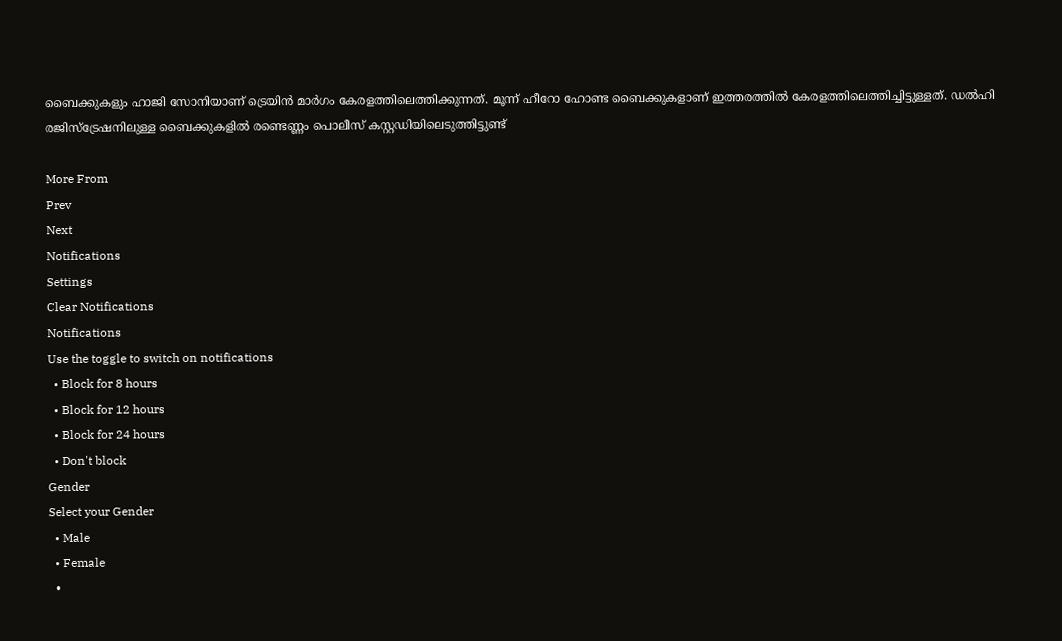ബൈക്കുകളും ഹാജി സോനിയാണ് ട്രെയിന്‍ മാര്‍ഗം കേരളത്തിലെത്തിക്കുന്നത്. മൂന്ന് ഹീറോ ഹോണ്ട ബൈക്കുകളാണ് ഇത്തരത്തില്‍ കേരളത്തിലെത്തിച്ചിട്ടുള്ളത്. ഡല്‍ഹി രജിസ്‌ട്രേഷനിലുള്ള ബൈക്കുകളില്‍ രണ്ടെണ്ണം പൊലീസ് കസ്റ്റഡിയിലെടുത്തിട്ടുണ്ട്‌

More From
Prev
Next
Notifications
Settings
Clear Notifications
Notifications
Use the toggle to switch on notifications
  • Block for 8 hours
  • Block for 12 hours
  • Block for 24 hours
  • Don't block
Gender
Select your Gender
  • Male
  • Female
  •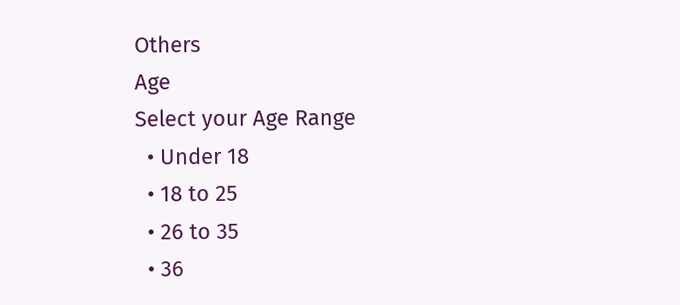Others
Age
Select your Age Range
  • Under 18
  • 18 to 25
  • 26 to 35
  • 36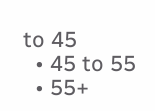to 45
  • 45 to 55
  • 55+